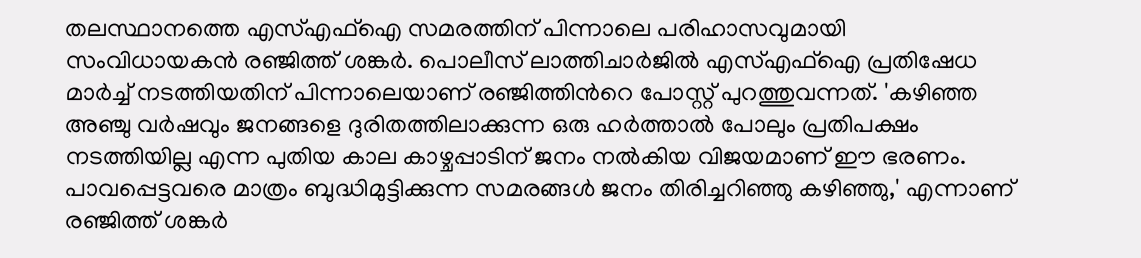തലസ്ഥാനത്തെ എസ്എഫ്ഐ സമരത്തിന് പിന്നാലെ പരിഹാസവുമായി സംവിധായകന്‍ രഞ്ജിത്ത് ശങ്കര്‍. പൊലീസ് ലാത്തിചാര്‍ജില്‍ എസ്എഫ്ഐ പ്രതിഷേധ മാര്‍ച്ച് നടത്തിയതിന് പിന്നാലെയാണ് രഞ്ജിത്തിന്‍റെ പോസ്റ്റ് പുറത്തുവന്നത്. 'കഴിഞ്ഞ അഞ്ചു വർഷവും ജനങ്ങളെ ദുരിതത്തിലാക്കുന്ന ഒരു ഹർത്താൽ പോലും പ്രതിപക്ഷം നടത്തിയില്ല എന്ന പുതിയ കാല കാഴ്ചപ്പാടിന് ജനം നൽകിയ വിജയമാണ് ഈ ഭരണം. പാവപ്പെട്ടവരെ മാത്രം ബുദ്ധിമുട്ടിക്കുന്ന സമരങ്ങൾ ജനം തിരിച്ചറിഞ്ഞു കഴിഞ്ഞു,' എന്നാണ് രഞ്ജിത്ത് ശങ്കര്‍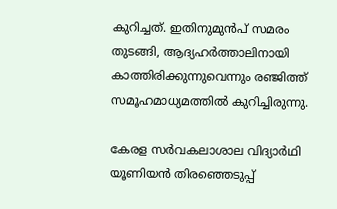കുറിച്ചത്. ഇതിനുമുന്‍പ് സമരം തുടങ്ങി, ആദ്യഹര്‍ത്താലിനായി കാത്തിരിക്കുന്നുവെന്നും രഞ്ജിത്ത് സമൂഹമാധ്യമത്തില്‍ കുറിച്ചിരുന്നു.

കേരള സർവകലാശാല വിദ്യാർഥി യൂണിയൻ തിരഞ്ഞെടുപ്പ്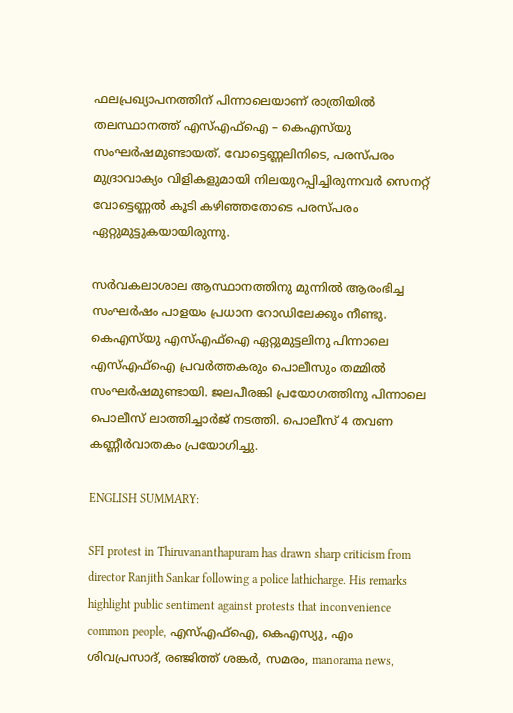ഫലപ്രഖ്യാപനത്തിന് പിന്നാലെയാണ് രാത്രിയിൽ തലസ്ഥാനത്ത് എസ്എഫ്ഐ – കെഎസ്‌യു സംഘർഷമുണ്ടായത്. വോട്ടെണ്ണലിനിടെ, പരസ്പരം മുദ്രാവാക്യം വിളികളുമായി നിലയുറപ്പിച്ചിരുന്നവർ സെനറ്റ് വോട്ടെണ്ണൽ കൂടി കഴിഞ്ഞതോടെ പരസ്പരം ഏറ്റുമുട്ടുകയായിരുന്നു.

സർവകലാശാല ആസ്ഥാനത്തിനു മുന്നിൽ ആരംഭിച്ച സംഘർഷം പാളയം പ്രധാന റോഡിലേക്കും നീണ്ടു. കെഎസ്‌യു എസ്എഫ്ഐ ഏറ്റുമുട്ടലിനു പിന്നാലെ എസ്എഫ്ഐ പ്രവർത്തകരും പൊലീസും തമ്മിൽ സംഘർഷമുണ്ടായി. ജലപീരങ്കി പ്രയോഗത്തിനു പിന്നാലെ പൊലീസ് ലാത്തിച്ചാർജ് നടത്തി. പൊലീസ് 4 തവണ കണ്ണീർവാതകം പ്രയോഗിച്ചു.

ENGLISH SUMMARY:

SFI protest in Thiruvananthapuram has drawn sharp criticism from director Ranjith Sankar following a police lathicharge. His remarks highlight public sentiment against protests that inconvenience common people, എസ്എഫ്ഐ, കെഎസ്യു, എം ശിവപ്രസാദ്, രഞ്ജിത്ത് ശങ്കര്‍, സമരം, manorama news,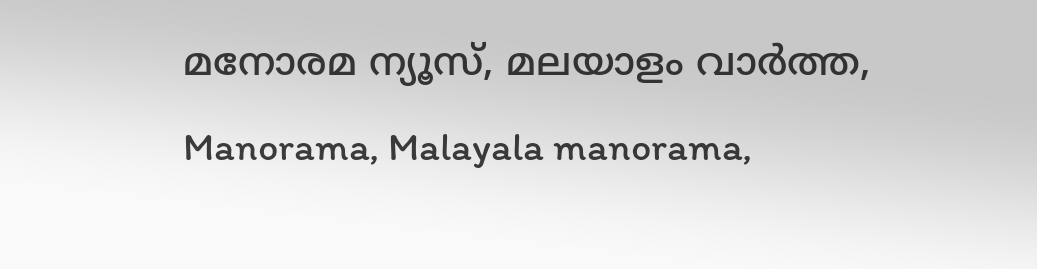മനോരമ ന്യൂസ്, മലയാളം വാർത്ത, Manorama, Malayala manorama,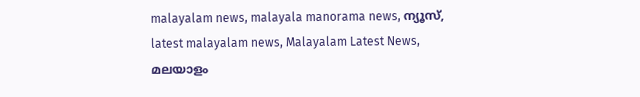malayalam news, malayala manorama news, ന്യൂസ്‌, latest malayalam news, Malayalam Latest News, മലയാളം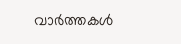വാർത്തകൾ